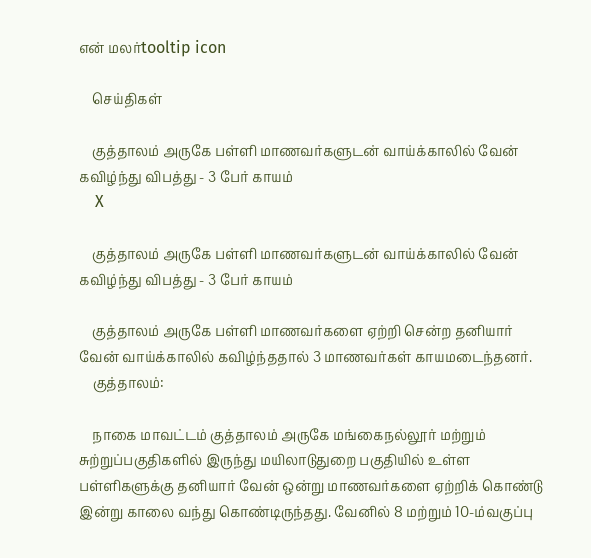என் மலர்tooltip icon

    செய்திகள்

    குத்தாலம் அருகே பள்ளி மாணவர்களுடன் வாய்க்காலில் வேன் கவிழ்ந்து விபத்து - 3 பேர் காயம்
    X

    குத்தாலம் அருகே பள்ளி மாணவர்களுடன் வாய்க்காலில் வேன் கவிழ்ந்து விபத்து - 3 பேர் காயம்

    குத்தாலம் அருகே பள்ளி மாணவர்களை ஏற்றி சென்ற தனியார் வேன் வாய்க்காலில் கவிழ்ந்ததால் 3 மாணவர்கள் காயமடைந்தனர்.
    குத்தாலம்:

    நாகை மாவட்டம் குத்தாலம் அருகே மங்கைநல்லூர் மற்றும் சுற்றுப்பகுதிகளில் இருந்து மயிலாடுதுறை பகுதியில் உள்ள பள்ளிகளுக்கு தனியார் வேன் ஒன்று மாணவர்களை ஏற்றிக் கொண்டு இன்று காலை வந்து கொண்டிருந்தது. வேனில் 8 மற்றும் 10-ம்வகுப்பு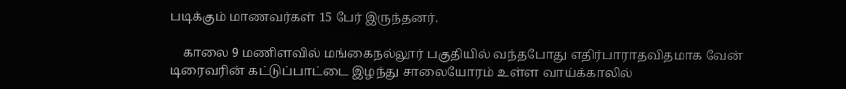படிக்கும் மாணவர்கள் 15 பேர் இருந்தனர்.

    காலை 9 மணிளவில் மங்கைநல்லூர் பகுதியில் வந்தபோது எதிர்பாராதவிதமாக வேன் டிரைவரின் கட்டுப்பாட்டை இழந்து சாலையோரம் உள்ள வாய்க்காலில்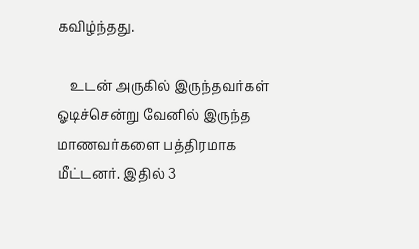கவிழ்ந்தது.

    உடன் அருகில் இருந்தவர்கள் ஓடிச்சென்று வேனில் இருந்த மாணவர்களை பத்திரமாக மீட்டனர். இதில் 3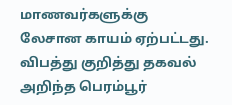மாணவர்களுக்கு லேசான காயம் ஏற்பட்டது. விபத்து குறித்து தகவல் அறிந்த பெரம்பூர்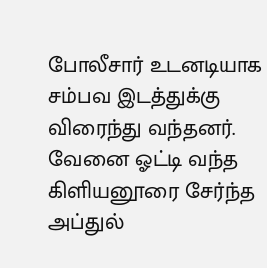போலீசார் உடனடியாக சம்பவ இடத்துக்கு விரைந்து வந்தனர். வேனை ஓட்டி வந்த கிளியனூரை சேர்ந்த அப்துல்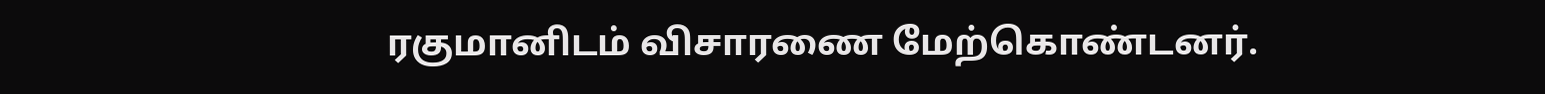ரகுமானிடம் விசாரணை மேற்கொண்டனர்.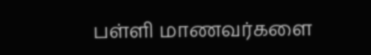பள்ளி மாணவர்களை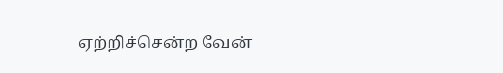ஏற்றிச்சென்ற வேன்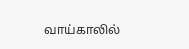வாய்காலில்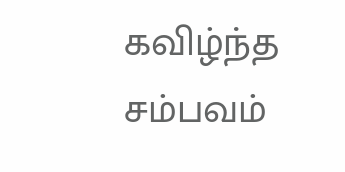கவிழ்ந்த சம்பவம்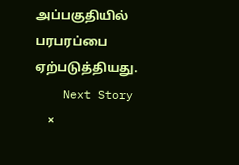அப்பகுதியில் பரபரப்பை ஏற்படுத்தியது.
    Next Story
    ×